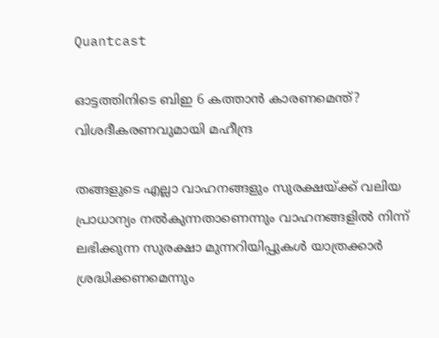Quantcast

ഓട്ടത്തിനിടെ ബിഇ 6 കത്താന്‍ കാരണമെന്ത്? വിശദീകരണവുമായി മഹീന്ദ്ര

തങ്ങളുടെ എല്ലാ വാഹനങ്ങളും സുരക്ഷയ്ക്ക് വലിയ പ്രാധാന്യം നല്‍കുന്നതാണെന്നും വാഹനങ്ങളില്‍ നിന്ന് ലഭിക്കുന്ന സുരക്ഷാ മുന്നറിയിപ്പുകള്‍ യാത്രക്കാര്‍ ശ്രദ്ധിക്കണമെന്നും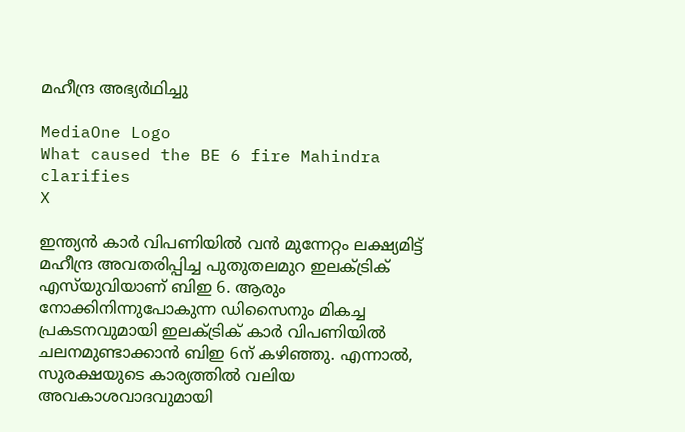മഹീന്ദ്ര അഭ്യര്‍ഥിച്ചു

MediaOne Logo
What caused the BE 6 fire Mahindra clarifies
X

ഇന്ത്യന്‍ കാര്‍ വിപണിയില്‍ വന്‍ മുന്നേറ്റം ലക്ഷ്യമിട്ട് മഹീന്ദ്ര അവതരിപ്പിച്ച പുതുതലമുറ ഇലക്ട്രിക് എസ്‌യുവിയാണ് ബിഇ 6. ആരും നോക്കിനിന്നുപോകുന്ന ഡിസൈനും മികച്ച പ്രകടനവുമായി ഇലക്ട്രിക് കാര്‍ വിപണിയില്‍ ചലനമുണ്ടാക്കാന്‍ ബിഇ 6ന് കഴിഞ്ഞു. എന്നാല്‍, സുരക്ഷയുടെ കാര്യത്തില്‍ വലിയ അവകാശവാദവുമായി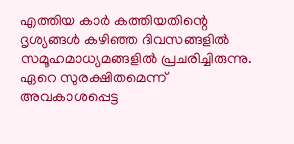എത്തിയ കാര്‍ കത്തിയതിന്റെ ദൃശ്യങ്ങള്‍ കഴിഞ്ഞ ദിവസങ്ങളില്‍ സമൂഹമാധ്യമങ്ങളില്‍ പ്രചരിച്ചിരുന്നു. ഏറെ സുരക്ഷിതമെന്ന് അവകാശപ്പെട്ട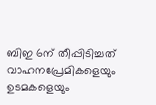ബിഇ 6ന് തീപ്പിടിച്ചത് വാഹനപ്രേമികളെയും ഉടമകളെയും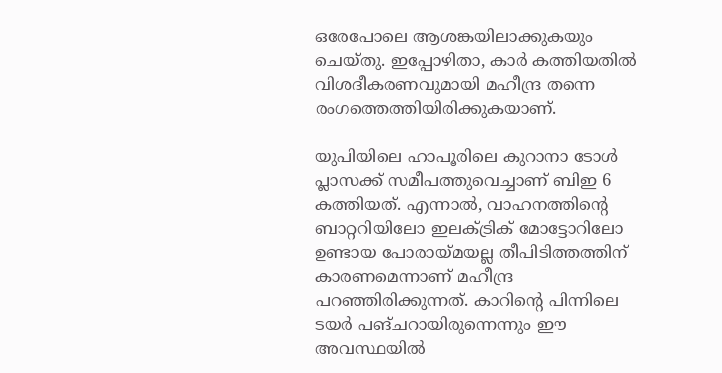ഒരേപോലെ ആശങ്കയിലാക്കുകയും ചെയ്തു. ഇപ്പോഴിതാ, കാര്‍ കത്തിയതില്‍ വിശദീകരണവുമായി മഹീന്ദ്ര തന്നെ രംഗത്തെത്തിയിരിക്കുകയാണ്.

യുപിയിലെ ഹാപൂരിലെ കുറാനാ ടോള്‍ പ്ലാസക്ക് സമീപത്തുവെച്ചാണ് ബിഇ 6 കത്തിയത്. എന്നാല്‍, വാഹനത്തിന്റെ ബാറ്ററിയിലോ ഇലക്ട്രിക് മോട്ടോറിലോ ഉണ്ടായ പോരായ്മയല്ല തീപിടിത്തത്തിന് കാരണമെന്നാണ് മഹീന്ദ്ര പറഞ്ഞിരിക്കുന്നത്. കാറിന്റെ പിന്നിലെ ടയര്‍ പങ്ചറായിരുന്നെന്നും ഈ അവസ്ഥയില്‍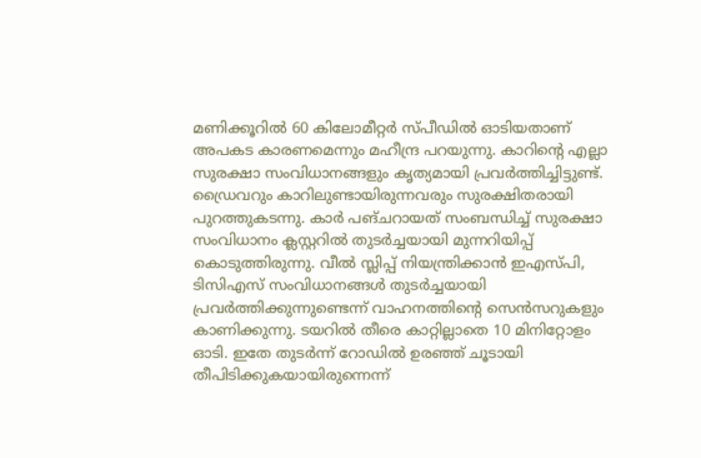മണിക്കൂറില്‍ 60 കിലോമീറ്റര്‍ സ്പീഡില്‍ ഓടിയതാണ് അപകട കാരണമെന്നും മഹീന്ദ്ര പറയുന്നു. കാറിന്റെ എല്ലാ സുരക്ഷാ സംവിധാനങ്ങളും കൃത്യമായി പ്രവര്‍ത്തിച്ചിട്ടുണ്ട്. ഡ്രൈവറും കാറിലുണ്ടായിരുന്നവരും സുരക്ഷിതരായി പുറത്തുകടന്നു. കാര്‍ പങ്ചറായത് സംബന്ധിച്ച് സുരക്ഷാ സംവിധാനം ക്ലസ്റ്ററില്‍ തുടര്‍ച്ചയായി മുന്നറിയിപ്പ് കൊടുത്തിരുന്നു. വീല്‍ സ്ലിപ്പ് നിയന്ത്രിക്കാന്‍ ഇഎസ്പി, ടിസിഎസ് സംവിധാനങ്ങള്‍ തുടര്‍ച്ചയായി പ്രവര്‍ത്തിക്കുന്നുണ്ടെന്ന് വാഹനത്തിന്റെ സെന്‍സറുകളും കാണിക്കുന്നു. ടയറില്‍ തീരെ കാറ്റില്ലാതെ 10 മിനിറ്റോളം ഓടി. ഇതേ തുടര്‍ന്ന് റോഡില്‍ ഉരഞ്ഞ് ചൂടായി തീപിടിക്കുകയായിരുന്നെന്ന്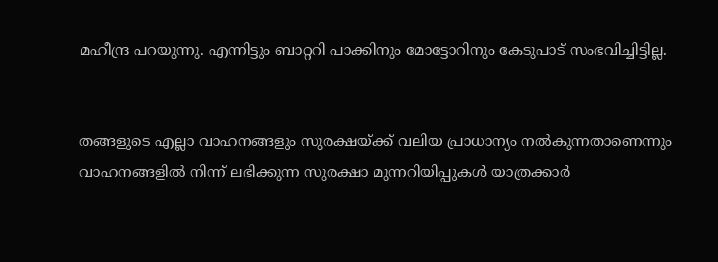മഹീന്ദ്ര പറയുന്നു. എന്നിട്ടും ബാറ്ററി പാക്കിനും മോട്ടോറിനും കേടുപാട് സംഭവിച്ചിട്ടില്ല.


തങ്ങളുടെ എല്ലാ വാഹനങ്ങളും സുരക്ഷയ്ക്ക് വലിയ പ്രാധാന്യം നല്‍കുന്നതാണെന്നും വാഹനങ്ങളില്‍ നിന്ന് ലഭിക്കുന്ന സുരക്ഷാ മുന്നറിയിപ്പുകള്‍ യാത്രക്കാര്‍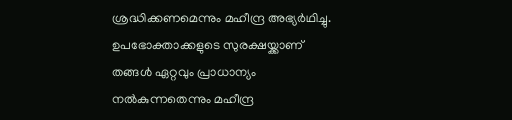ശ്രദ്ധിക്കണമെന്നും മഹീന്ദ്ര അഭ്യര്‍ഥിച്ചു. ഉപഭോക്താക്കളുടെ സുരക്ഷയ്ക്കാണ് തങ്ങള്‍ ഏറ്റവും പ്രാധാന്യം നല്‍കുന്നതെന്നും മഹീന്ദ്ര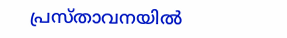പ്രസ്താവനയില്‍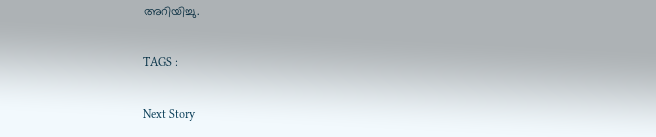അറിയിച്ചു.

TAGS :

Next Story